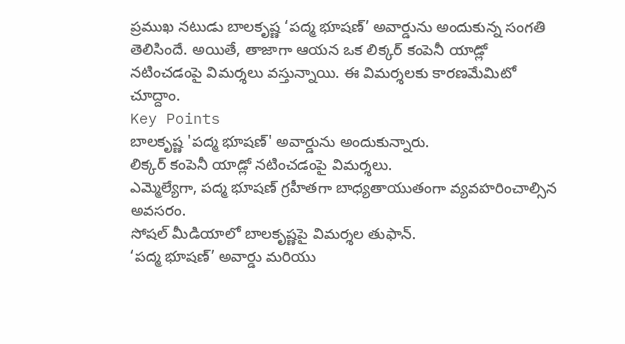ప్రముఖ నటుడు బాలకృష్ణ ‘పద్మ భూషణ్’ అవార్డును అందుకున్న సంగతి తెలిసిందే. అయితే, తాజాగా ఆయన ఒక లిక్కర్ కంపెనీ యాడ్లో నటించడంపై విమర్శలు వస్తున్నాయి. ఈ విమర్శలకు కారణమేమిటో చూద్దాం.
Key Points
బాలకృష్ణ 'పద్మ భూషణ్' అవార్డును అందుకున్నారు.
లిక్కర్ కంపెనీ యాడ్లో నటించడంపై విమర్శలు.
ఎమ్మెల్యేగా, పద్మ భూషణ్ గ్రహీతగా బాధ్యతాయుతంగా వ్యవహరించాల్సిన అవసరం.
సోషల్ మీడియాలో బాలకృష్ణపై విమర్శల తుఫాన్.
‘పద్మ భూషణ్’ అవార్డు మరియు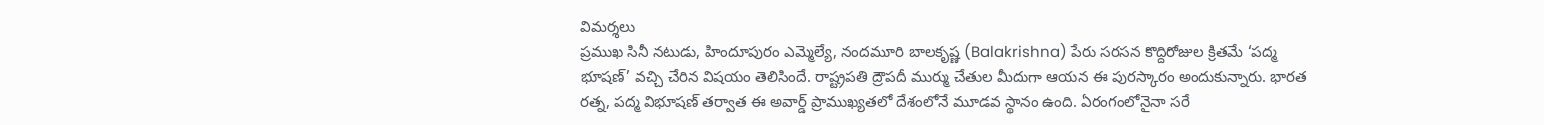విమర్శలు
ప్రముఖ సినీ నటుడు, హిందూపురం ఎమ్మెల్యే, నందమూరి బాలకృష్ణ (Balakrishna) పేరు సరసన కొద్దిరోజుల క్రితమే ‘పద్మ భూషణ్’ వచ్చి చేరిన విషయం తెలిసిందే. రాష్ట్రపతి ద్రౌపదీ ముర్ము చేతుల మీదుగా ఆయన ఈ పురస్కారం అందుకున్నారు. భారత రత్న, పద్మ విభూషణ్ తర్వాత ఈ అవార్డ్ ప్రాముఖ్యతలో దేశంలోనే మూడవ స్థానం ఉంది. ఏరంగంలోనైనా సరే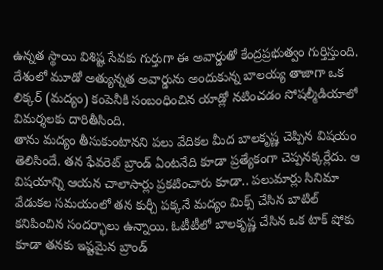ఉన్నత స్థాయి విశిష్ట సేవకు గుర్తుగా ఈ అవార్డుతో కేంద్రప్రభుత్వం గుర్తిస్తుంది. దేశంలో మూడో అత్యున్నత అవార్డును అందుకున్న బాలయ్య తాజాగా ఒక లిక్కర్ (మద్యం) కంపెనీకి సంబంధించిన యాడ్లో నటించడం సోషల్మీడియాలో విమర్శలకు దారితీసింది.
తాను మద్యం తీసుకుంటానని పలు వేదికల మీద బాలకృష్ణ చెప్పిన విషయం తెలిసిందే. తన ఫేవరెట్ బ్రాండ్ ఏంటనేది కూడా ప్రత్యేకంగా చెప్పనక్కర్లేదు. ఆ విషయాన్ని ఆయన చాలాసార్లు ప్రకటించారు కూడా.. పలుమార్లు సినిమా వేడుకల సమయంలో తన కుర్చీ పక్కనే మద్యం మిక్స్ చేసిన బాటిల్ కనిపించిన సందర్భాలు ఉన్నాయి. ఓటీటీలో బాలకృష్ణ చేసిన ఒక టాక్ షోకు కూడా తనకు ఇష్టమైన బ్రాండ్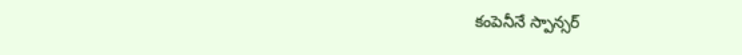కంపెనీనే స్పాన్సర్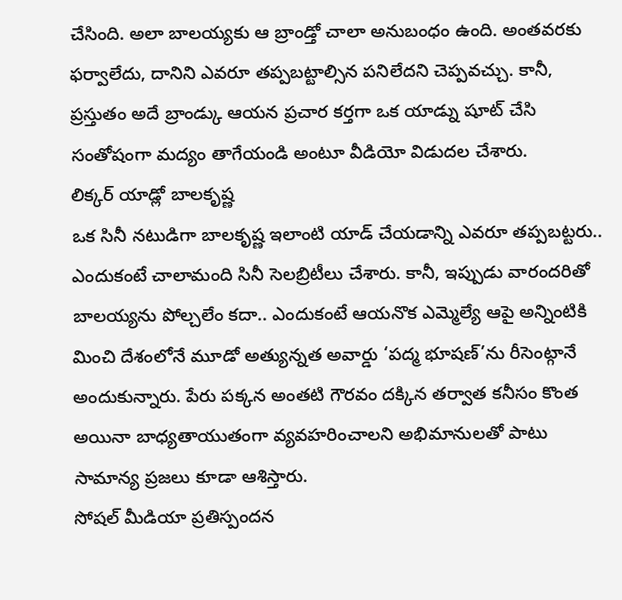చేసింది. అలా బాలయ్యకు ఆ బ్రాండ్తో చాలా అనుబంధం ఉంది. అంతవరకు ఫర్వాలేదు, దానిని ఎవరూ తప్పబట్టాల్సిన పనిలేదని చెప్పవచ్చు. కానీ, ప్రస్తుతం అదే బ్రాండ్కు ఆయన ప్రచార కర్తగా ఒక యాడ్ను షూట్ చేసి సంతోషంగా మద్యం తాగేయండి అంటూ వీడియో విడుదల చేశారు.
లిక్కర్ యాడ్లో బాలకృష్ణ
ఒక సినీ నటుడిగా బాలకృష్ణ ఇలాంటి యాడ్ చేయడాన్ని ఎవరూ తప్పబట్టరు.. ఎందుకంటే చాలామంది సినీ సెలబ్రిటీలు చేశారు. కానీ, ఇప్పుడు వారందరితో బాలయ్యను పోల్చలేం కదా.. ఎందుకంటే ఆయనొక ఎమ్మెల్యే ఆపై అన్నింటికి మించి దేశంలోనే మూడో అత్యున్నత అవార్డు ‘పద్మ భూషణ్’ను రీసెంట్గానే అందుకున్నారు. పేరు పక్కన అంతటి గౌరవం దక్కిన తర్వాత కనీసం కొంత అయినా బాధ్యతాయుతంగా వ్యవహరించాలని అభిమానులతో పాటు సామాన్య ప్రజలు కూడా ఆశిస్తారు.
సోషల్ మీడియా ప్రతిస్పందన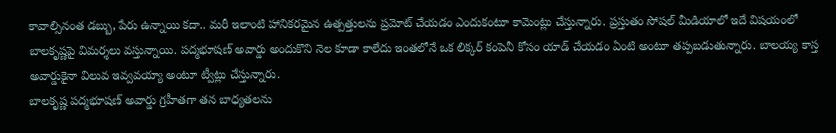కావాల్సినంత డబ్బు, పేరు ఉన్నాయి కదా.. మరీ ఇలాంటి హానికరమైన ఉత్పత్తులను ప్రమోట్ చేయడం ఎందుకంటూ కామెంట్లు చేస్తున్నారు. ప్రస్తుతం సోషల్ మీడియాలో ఇదే విషయంలో బాలకృష్ణపై విమర్శలు వస్తున్నాయి. పద్మభూషణ్ అవార్డు అందుకొని నెల కూడా కాలేదు ఇంతలోనే ఒక లిక్కర్ కంపెనీ కోసం యాడ్ చేయడం ఏంటి అంటూ తప్పబడుతున్నారు. బాలయ్య కాస్త అవార్డుకైనా విలువ ఇవ్వవయ్యా అంటూ ట్వీట్లు చేస్తున్నారు.
బాలకృష్ణ పద్మభూషణ్ అవార్డు గ్రహీతగా తన బాధ్యతలను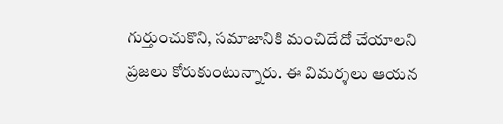గుర్తుంచుకొని, సమాజానికి మంచిదేదో చేయాలని ప్రజలు కోరుకుంటున్నారు. ఈ విమర్శలు ఆయన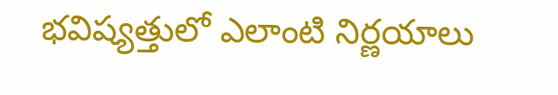భవిష్యత్తులో ఎలాంటి నిర్ణయాలు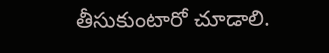తీసుకుంటారో చూడాలి.